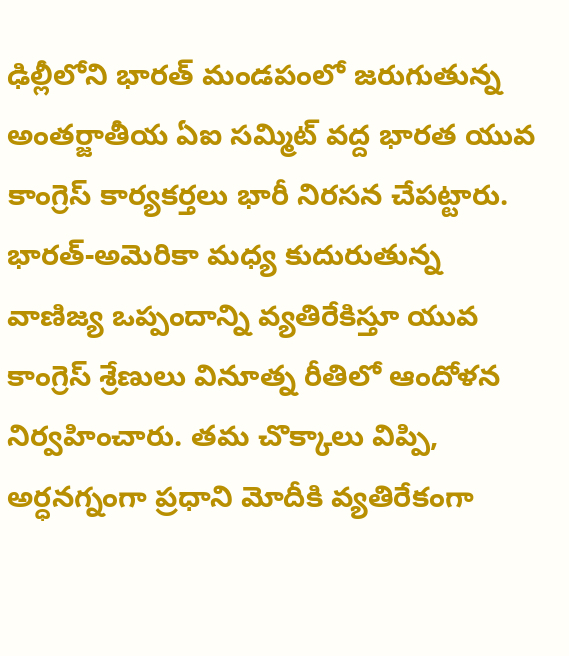ఢిల్లీలోని భారత్ మండపంలో జరుగుతున్న అంతర్జాతీయ ఏఐ సమ్మిట్ వద్ద భారత యువ కాంగ్రెస్ కార్యకర్తలు భారీ నిరసన చేపట్టారు. భారత్-అమెరికా మధ్య కుదురుతున్న వాణిజ్య ఒప్పందాన్ని వ్యతిరేకిస్తూ యువ కాంగ్రెస్ శ్రేణులు వినూత్న రీతిలో ఆందోళన నిర్వహించారు. తమ చొక్కాలు విప్పి, అర్ధనగ్నంగా ప్రధాని మోదీకి వ్యతిరేకంగా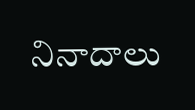నినాదాలు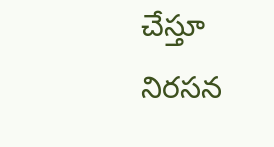చేస్తూ నిరసన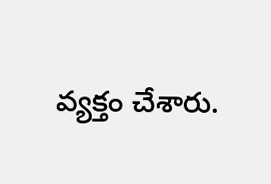వ్యక్తం చేశారు.